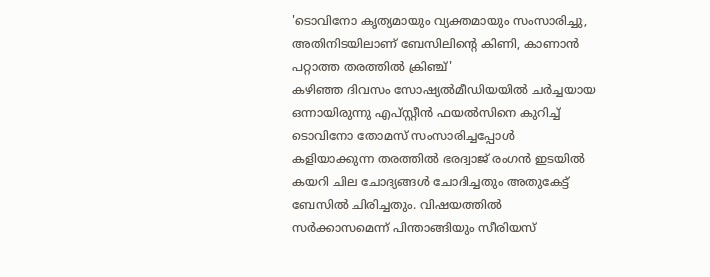'ടൊവിനോ കൃത്യമായും വ്യക്തമായും സംസാരിച്ചു, അതിനിടയിലാണ് ബേസിലിന്റെ കിണി, കാണാൻ പറ്റാത്ത തരത്തിൽ ക്രിഞ്ച്'
കഴിഞ്ഞ ദിവസം സോഷ്യൽമീഡിയയിൽ ചർച്ചയായ ഒന്നായിരുന്നു എപ്സ്റ്റീൻ ഫയൽസിനെ കുറിച്ച് ടൊവിനോ തോമസ് സംസാരിച്ചപ്പോൾ കളിയാക്കുന്ന തരത്തിൽ ഭരദ്വാജ് രംഗൻ ഇടയിൽ കയറി ചില ചോദ്യങ്ങൾ ചോദിച്ചതും അതുകേട്ട് ബേസിൽ ചിരിച്ചതും. വിഷയത്തിൽ സർക്കാസമെന്ന് പിന്താങ്ങിയും സീരിയസ്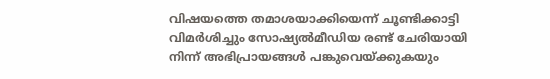വിഷയത്തെ തമാശയാക്കിയെന്ന് ചൂണ്ടിക്കാട്ടി വിമർശിച്ചും സോഷ്യൽമീഡിയ രണ്ട് ചേരിയായി നിന്ന് അഭിപ്രായങ്ങൾ പങ്കുവെയ്ക്കുകയും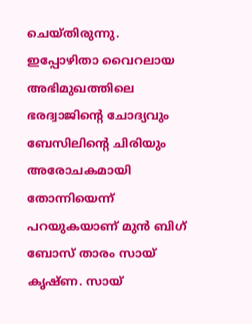ചെയ്തിരുന്നു.
ഇപ്പോഴിതാ വൈറലായ അഭിമുഖത്തിലെ ഭരദ്വാജിന്റെ ചോദ്യവും ബേസിലിന്റെ ചിരിയും അരോചകമായി തോന്നിയെന്ന് പറയുകയാണ് മുൻ ബിഗ് ബോസ് താരം സായ് കൃഷ്ണ. സായ്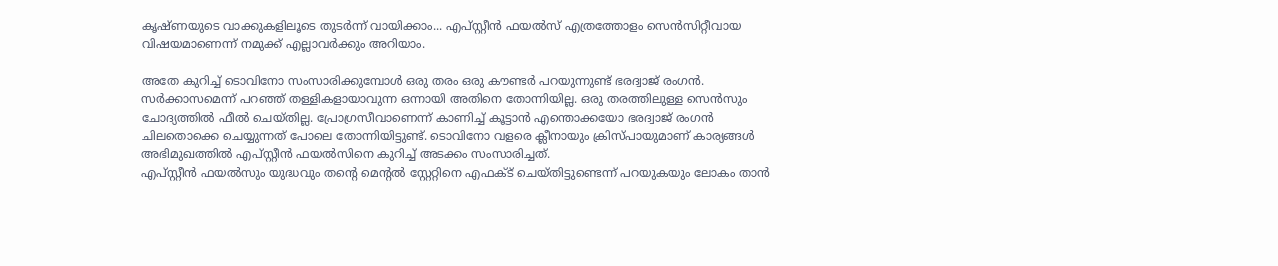കൃഷ്ണയുടെ വാക്കുകളിലൂടെ തുടർന്ന് വായിക്കാം... എപ്സ്റ്റീൻ ഫയൽസ് എത്രത്തോളം സെൻസിറ്റീവായ വിഷയമാണെന്ന് നമുക്ക് എല്ലാവർക്കും അറിയാം.

അതേ കുറിച്ച് ടൊവിനോ സംസാരിക്കുമ്പോൾ ഒരു തരം ഒരു കൗണ്ടർ പറയുന്നുണ്ട് ഭരദ്വാജ് രംഗൻ. സർക്കാസമെന്ന് പറഞ്ഞ് തള്ളികളായാവുന്ന ഒന്നായി അതിനെ തോന്നിയില്ല. ഒരു തരത്തിലുള്ള സെൻസും ചോദ്യത്തിൽ ഫീൽ ചെയ്തില്ല. പ്രോഗ്രസീവാണെന്ന് കാണിച്ച് കൂട്ടാൻ എന്തൊക്കയോ ഭരദ്വാജ് രംഗൻ ചിലതൊക്കെ ചെയ്യുന്നത് പോലെ തോന്നിയിട്ടുണ്ട്. ടൊവിനോ വളരെ ക്ലീനായും ക്രിസ്പായുമാണ് കാര്യങ്ങൾ അഭിമുഖത്തിൽ എപ്സ്റ്റീൻ ഫയൽസിനെ കുറിച്ച് അടക്കം സംസാരിച്ചത്.
എപ്സ്റ്റീൻ ഫയൽസും യുദ്ധവും തന്റെ മെന്റൽ സ്റ്റേറ്റിനെ എഫക്ട് ചെയ്തിട്ടുണ്ടെന്ന് പറയുകയും ലോകം താൻ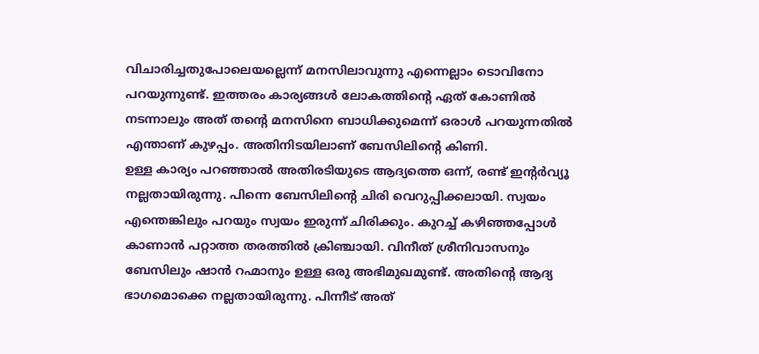വിചാരിച്ചതുപോലെയല്ലെന്ന് മനസിലാവുന്നു എന്നെല്ലാം ടൊവിനോ പറയുന്നുണ്ട്. ഇത്തരം കാര്യങ്ങൾ ലോകത്തിന്റെ ഏത് കോണിൽ നടന്നാലും അത് തന്റെ മനസിനെ ബാധിക്കുമെന്ന് ഒരാൾ പറയുന്നതിൽ എന്താണ് കുഴപ്പം. അതിനിടയിലാണ് ബേസിലിന്റെ കിണി.
ഉള്ള കാര്യം പറഞ്ഞാൽ അതിരടിയുടെ ആദ്യത്തെ ഒന്ന്, രണ്ട് ഇന്റർവ്യൂ നല്ലതായിരുന്നു. പിന്നെ ബേസിലിന്റെ ചിരി വെറുപ്പിക്കലായി. സ്വയം എന്തെങ്കിലും പറയും സ്വയം ഇരുന്ന് ചിരിക്കും. കുറച്ച് കഴിഞ്ഞപ്പോൾ കാണാൻ പറ്റാത്ത തരത്തിൽ ക്രിഞ്ചായി. വിനീത് ശ്രീനിവാസനും ബേസിലും ഷാൻ റഹ്മാനും ഉള്ള ഒരു അഭിമുഖമുണ്ട്. അതിന്റെ ആദ്യ ഭാഗമൊക്കെ നല്ലതായിരുന്നു. പിന്നീട് അത്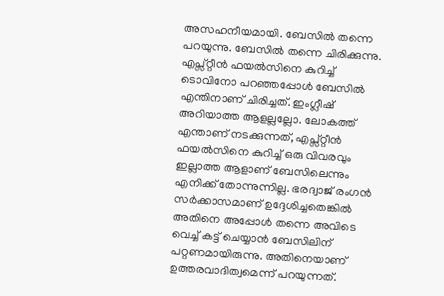അസഹനീയമായി. ബേസിൽ തന്നെ പറയുന്നു. ബേസിൽ തന്നെ ചിരിക്കുന്നു.
എപ്സ്റ്റീൻ ഫയൽസിനെ കുറിച്ച് ടൊവിനോ പറഞ്ഞപ്പോൾ ബേസിൽ എന്തിനാണ് ചിരിച്ചത്. ഇംഗ്ലീഷ് അറിയാത്ത ആളല്ലല്ലോ. ലോകത്ത് എന്താണ് നടക്കുന്നത്, എപ്സ്റ്റീൻ ഫയൽസിനെ കുറിച്ച് ഒരു വിവരവും ഇല്ലാത്ത ആളാണ് ബേസിലെന്നും എനിക്ക് തോന്നുന്നില്ല. ഭരദ്വാജ് രംഗൻ സർക്കാസമാണ് ഉദ്ദേശിച്ചതെങ്കിൽ അതിനെ അപ്പോൾ തന്നെ അവിടെ വെച്ച് കട്ട് ചെയ്യാൻ ബേസിലിന് പറ്റണമായിരുന്നു. അതിനെയാണ് ഉത്തരവാദിത്വമെന്ന് പറയുന്നത്.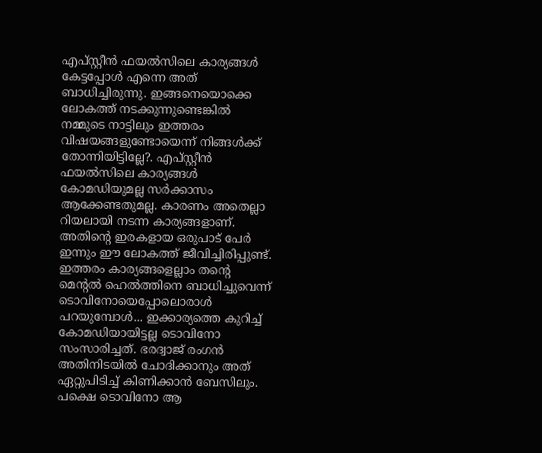എപ്സ്റ്റീൻ ഫയൽസിലെ കാര്യങ്ങൾ കേട്ടപ്പോൾ എന്നെ അത് ബാധിച്ചിരുന്നു. ഇങ്ങനെയൊക്കെ ലോകത്ത് നടക്കുന്നുണ്ടെങ്കിൽ നമ്മുടെ നാട്ടിലും ഇത്തരം വിഷയങ്ങളുണ്ടോയെന്ന് നിങ്ങൾക്ക് തോന്നിയിട്ടില്ലേ?. എപ്സ്റ്റീൻ ഫയൽസിലെ കാര്യങ്ങൾ കോമഡിയുമല്ല സർക്കാസം ആക്കേണ്ടതുമല്ല. കാരണം അതെല്ലാ റിയലായി നടന്ന കാര്യങ്ങളാണ്. അതിന്റെ ഇരകളായ ഒരുപാട് പേർ ഇന്നും ഈ ലോകത്ത് ജീവിച്ചിരിപ്പുണ്ട്.
ഇത്തരം കാര്യങ്ങളെല്ലാം തന്റെ മെന്റൽ ഹെൽത്തിനെ ബാധിച്ചുവെന്ന് ടൊവിനോയെപ്പോലൊരാൾ പറയുമ്പോൾ... ഇക്കാര്യത്തെ കുറിച്ച് കോമഡിയായിട്ടല്ല ടൊവിനോ സംസാരിച്ചത്. ഭരദ്വാജ് രംഗൻ അതിനിടയിൽ ചോദിക്കാനും അത് ഏറ്റുപിടിച്ച് കിണിക്കാൻ ബേസിലും. പക്ഷെ ടൊവിനോ ആ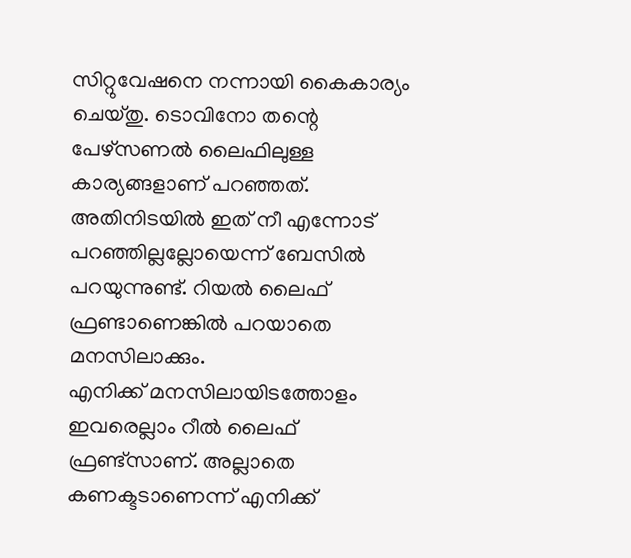സിറ്റുവേഷനെ നന്നായി കൈകാര്യം ചെയ്തു. ടൊവിനോ തന്റെ പേഴ്സണൽ ലൈഫിലുള്ള കാര്യങ്ങളാണ് പറഞ്ഞത്. അതിനിടയിൽ ഇത് നീ എന്നോട് പറഞ്ഞില്ലല്ലോയെന്ന് ബേസിൽ പറയുന്നുണ്ട്. റിയൽ ലൈഫ് ഫ്രണ്ടാണെങ്കിൽ പറയാതെ മനസിലാക്കും.
എനിക്ക് മനസിലായിടത്തോളം ഇവരെല്ലാം റീൽ ലൈഫ് ഫ്രണ്ട്സാണ്. അല്ലാതെ കണക്ടടാണെന്ന് എനിക്ക്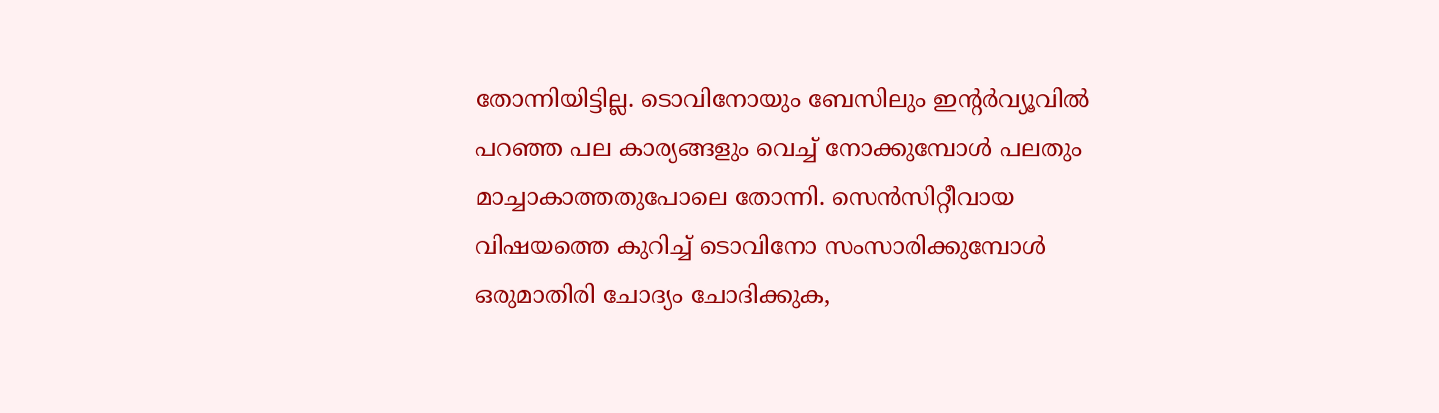തോന്നിയിട്ടില്ല. ടൊവിനോയും ബേസിലും ഇന്റർവ്യൂവിൽ പറഞ്ഞ പല കാര്യങ്ങളും വെച്ച് നോക്കുമ്പോൾ പലതും മാച്ചാകാത്തതുപോലെ തോന്നി. സെൻസിറ്റീവായ വിഷയത്തെ കുറിച്ച് ടൊവിനോ സംസാരിക്കുമ്പോൾ ഒരുമാതിരി ചോദ്യം ചോദിക്കുക,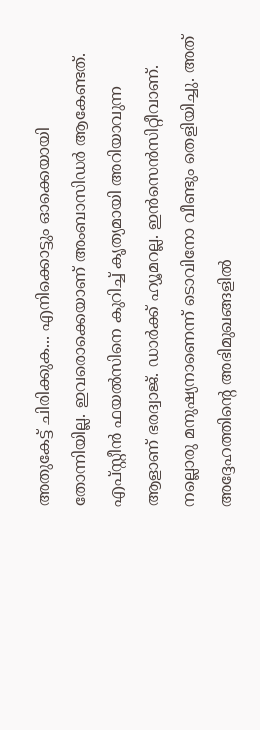അതുകേട്ട് ചിരിക്കുക... എനിക്കൊട്ടും ഓക്കെയായി തോന്നിയില്ല. ഇവരൊക്കെയാണ് അംബാസിഡർ ആകേണ്ടത്.
എപ്സ്റ്റീൻ ഫയൽസിനെ കുറിച്ച് കൃത്യമായി അറിയാവുന്ന ആളാണ് ഭരദ്വാജ്. ഡാർക്ക് ഹ്യൂമറല്ല. ഇൻസെൻസിറ്റീവാണ്. നല്ലൊരു മനുഷ്യനാണെന്ന് ടൊവിനോ വീണ്ടും തെളിയിച്ചു. അത് അദ്ദേഹത്തിന്റെ അഭിമുഖങ്ങളിൽ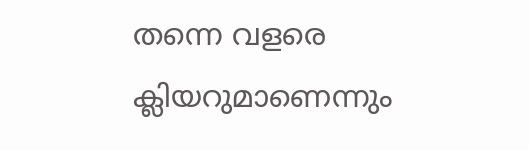തന്നെ വളരെ ക്ലിയറുമാണെന്നും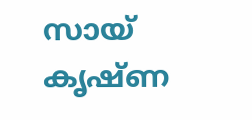സായ് കൃഷ്ണ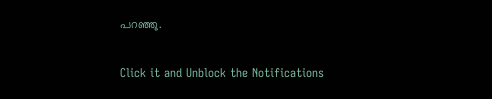പറഞ്ഞു.


Click it and Unblock the Notifications